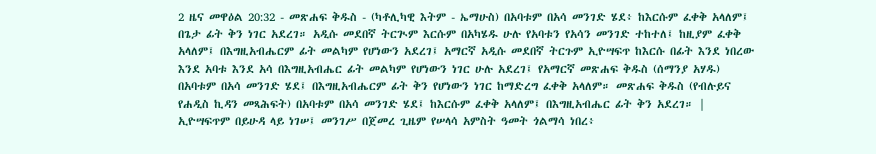2 ዜና መዋዕል 20:32 - መጽሐፍ ቅዱስ - (ካቶሊካዊ እትም - ኤማሁስ) በአባቱም በአሳ መንገድ ሄደ፥ ከእርሱም ፈቀቅ አላለም፤ በጌታ ፊት ቅን ነገር አደረገ። አዲሱ መደበኛ ትርጒም እርሱም በአካሄዱ ሁሉ የአባቱን የአሳን መንገድ ተከተለ፤ ከዚያም ፈቀቅ አላለም፤ በእግዚአብሔርም ፊት መልካም የሆነውን አደረገ፤ አማርኛ አዲሱ መደበኛ ትርጉም ኢዮሣፍጥ ከእርሱ በፊት እንደ ነበረው እንደ አባቱ እንደ አሳ በእግዚአብሔር ፊት መልካም የሆነውን ነገር ሁሉ አደረገ፤ የአማርኛ መጽሐፍ ቅዱስ (ሰማንያ አሃዱ) በአባቱም በአሳ መንገድ ሄደ፤ በእግዚአብሔርም ፊት ቅን የሆነውን ነገር ከማድረግ ፈቀቅ አላለም። መጽሐፍ ቅዱስ (የብሉይና የሐዲስ ኪዳን መጻሕፍት) በአባቱም በአሳ መንገድ ሄደ፤ ከእርሱም ፈቀቅ አላለም፤ በእግዚአብሔር ፊት ቅን አደረገ። |
ኢዮሣፍጥም በይሁዳ ላይ ነገሠ፤ መንገሥ በጀመረ ጊዜም የሠላሳ አምስት ዓመት ጎልማሳ ነበረ፥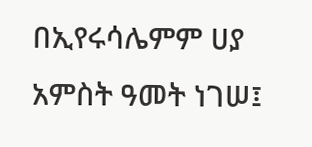በኢየሩሳሌምም ሀያ አምስት ዓመት ነገሠ፤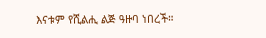እናቱም የሺልሒ ልጅ ዓዙባ ነበረች።